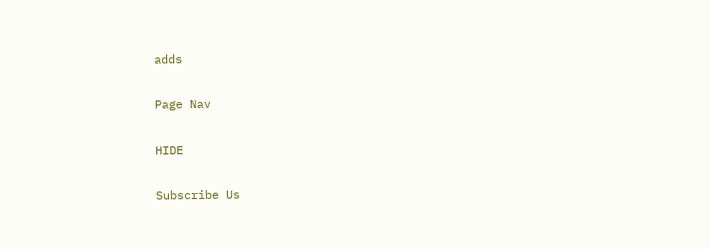adds

Page Nav

HIDE

Subscribe Us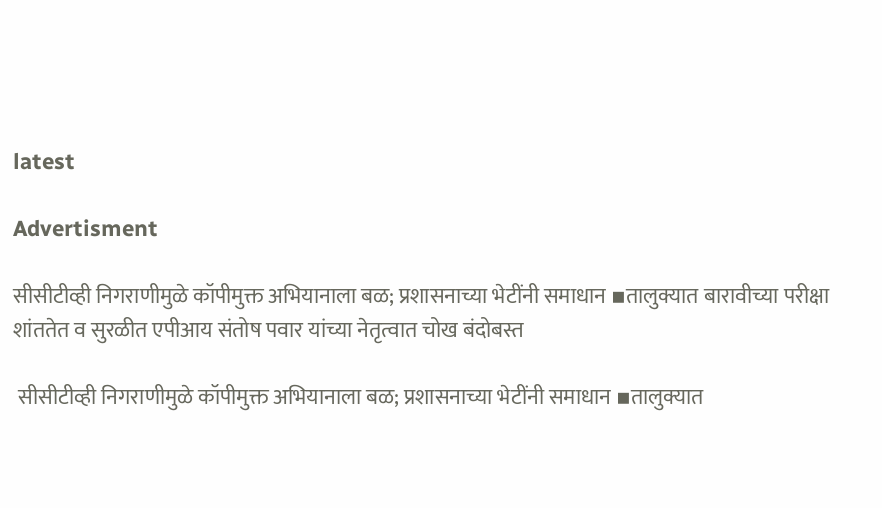latest

Advertisment

सीसीटीव्ही निगराणीमुळे कॉपीमुक्त अभियानाला बळ; प्रशासनाच्या भेटींनी समाधान ▪तालुक्यात बारावीच्या परीक्षा शांततेत व सुरळीत एपीआय संतोष पवार यांच्या नेतृत्वात चोख बंदोबस्त

 सीसीटीव्ही निगराणीमुळे कॉपीमुक्त अभियानाला बळ; प्रशासनाच्या भेटींनी समाधान ▪तालुक्यात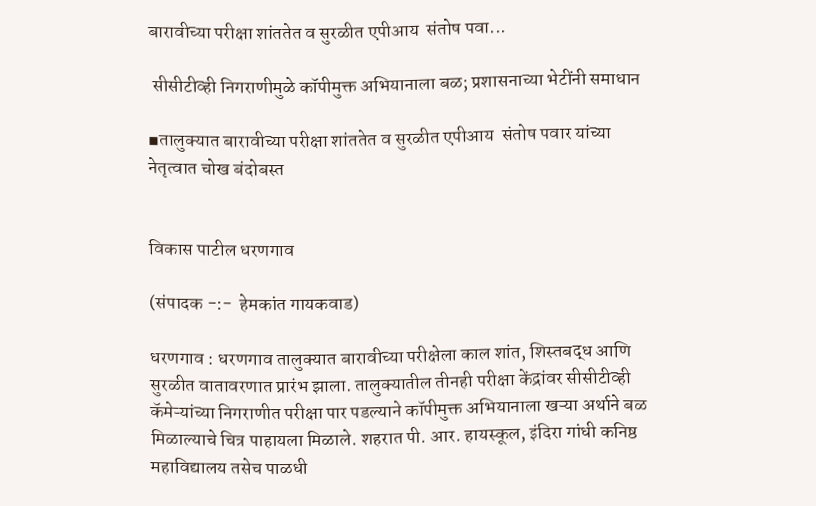बारावीच्या परीक्षा शांततेत व सुरळीत एपीआय  संतोष पवा...

 सीसीटीव्ही निगराणीमुळे कॉपीमुक्त अभियानाला बळ; प्रशासनाच्या भेटींनी समाधान

▪तालुक्यात बारावीच्या परीक्षा शांततेत व सुरळीत एपीआय  संतोष पवार यांच्या नेतृत्वात चोख बंदोबस्त


विकास पाटील धरणगाव

(संपादक -:-  हेमकांत गायकवाड)

धरणगाव : धरणगाव तालुक्यात बारावीच्या परीक्षेला काल शांत, शिस्तबद्ध आणि सुरळीत वातावरणात प्रारंभ झाला. तालुक्यातील तीनही परीक्षा केंद्रांवर सीसीटीव्ही कॅमेऱ्यांच्या निगराणीत परीक्षा पार पडल्याने कॉपीमुक्त अभियानाला खऱ्या अर्थाने बळ मिळाल्याचे चित्र पाहायला मिळाले. शहरात पी. आर. हायस्कूल, इंदिरा गांधी कनिष्ठ महाविद्यालय तसेच पाळधी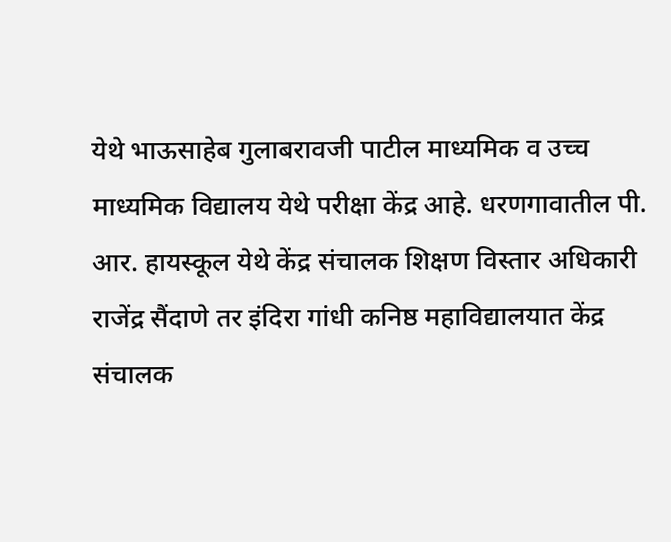येथे भाऊसाहेब गुलाबरावजी पाटील माध्यमिक व उच्च माध्यमिक विद्यालय येथे परीक्षा केंद्र आहे. धरणगावातील पी. आर. हायस्कूल येथे केंद्र संचालक शिक्षण विस्तार अधिकारी राजेंद्र सैंदाणे तर इंदिरा गांधी कनिष्ठ महाविद्यालयात केंद्र संचालक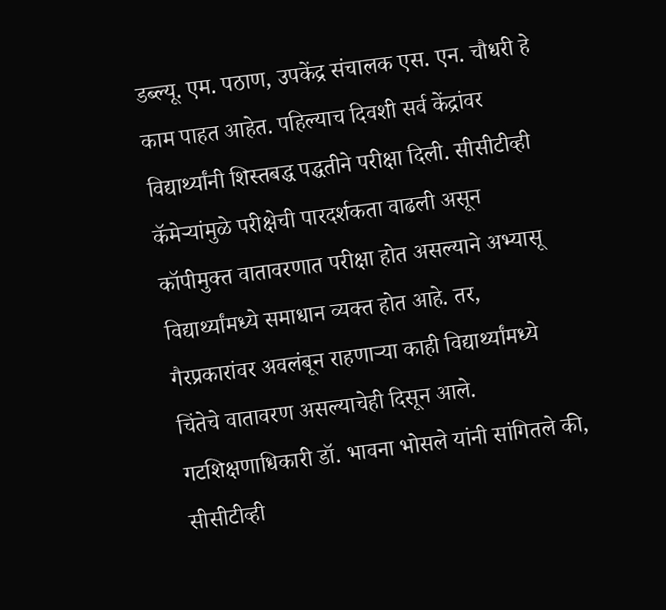डब्ल्यू. एम. पठाण, उपकेंद्र संचालक एस. एन. चौधरी हे काम पाहत आहेत. पहिल्याच दिवशी सर्व केंद्रांवर विद्यार्थ्यांनी शिस्तबद्ध पद्धतीने परीक्षा दिली. सीसीटीव्ही कॅमेऱ्यांमुळे परीक्षेची पारदर्शकता वाढली असून कॉपीमुक्त वातावरणात परीक्षा होत असल्याने अभ्यासू विद्यार्थ्यांमध्ये समाधान व्यक्त होत आहे. तर, गैरप्रकारांवर अवलंबून राहणाऱ्या काही विद्यार्थ्यांमध्ये चिंतेचे वातावरण असल्याचेही दिसून आले. गटशिक्षणाधिकारी डॉ. भावना भोसले यांनी सांगितले की, सीसीटीव्ही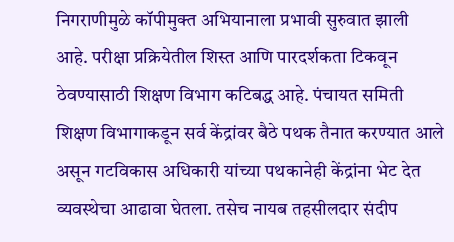निगराणीमुळे कॉपीमुक्त अभियानाला प्रभावी सुरुवात झाली आहे. परीक्षा प्रक्रियेतील शिस्त आणि पारदर्शकता टिकवून ठेवण्यासाठी शिक्षण विभाग कटिबद्ध आहे. पंचायत समिती शिक्षण विभागाकडून सर्व केंद्रांवर बैठे पथक तैनात करण्यात आले असून गटविकास अधिकारी यांच्या पथकानेही केंद्रांना भेट देत व्यवस्थेचा आढावा घेतला. तसेच नायब तहसीलदार संदीप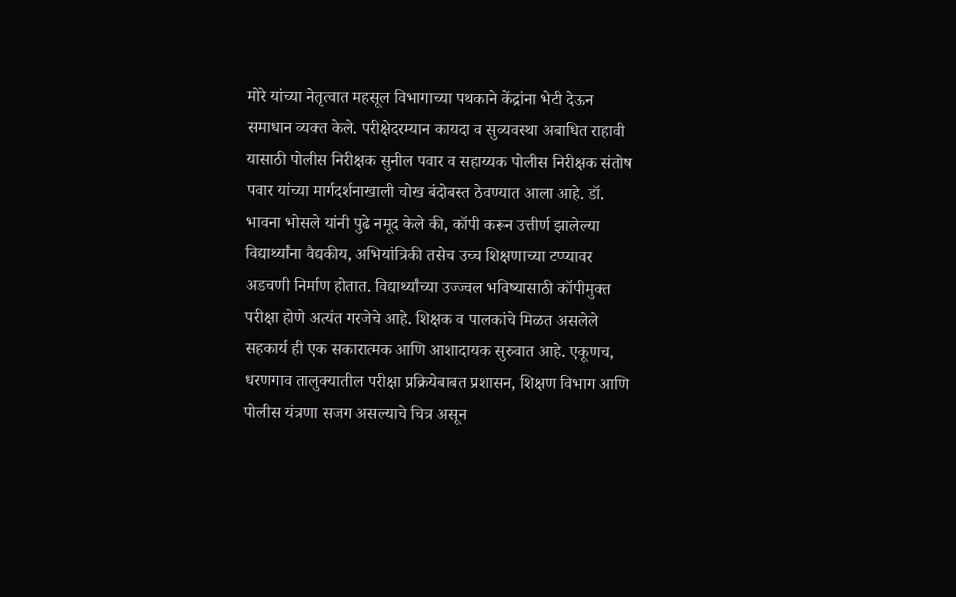मोरे यांच्या नेतृत्वात महसूल विभागाच्या पथकाने केंद्रांना भेटी देऊन समाधान व्यक्त केले. परीक्षेदरम्यान कायदा व सुव्यवस्था अबाधित राहावी यासाठी पोलीस निरीक्षक सुनील पवार व सहाय्यक पोलीस निरीक्षक संतोष पवार यांच्या मार्गदर्शनाखाली चोख बंदोबस्त ठेवण्यात आला आहे. डॉ. भावना भोसले यांनी पुढे नमूद केले की, कॉपी करून उत्तीर्ण झालेल्या विद्यार्थ्यांना वैद्यकीय, अभियांत्रिकी तसेच उच्च शिक्षणाच्या टप्प्यावर अडचणी निर्माण होतात. विद्यार्थ्यांच्या उज्ज्वल भविष्यासाठी कॉपीमुक्त परीक्षा होणे अत्यंत गरजेचे आहे. शिक्षक व पालकांचे मिळत असलेले सहकार्य ही एक सकारात्मक आणि आशादायक सुरुवात आहे. एकूणच, धरणगाव तालुक्यातील परीक्षा प्रक्रियेबाबत प्रशासन, शिक्षण विभाग आणि पोलीस यंत्रणा सजग असल्याचे चित्र असून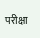परीक्षा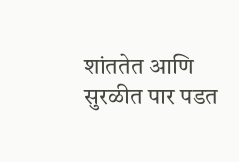शांततेत आणि सुरळीत पार पडत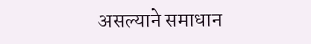असल्याने समाधान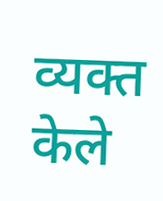व्यक्त केले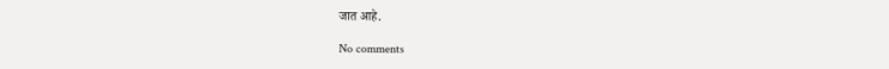जात आहे.

No comments